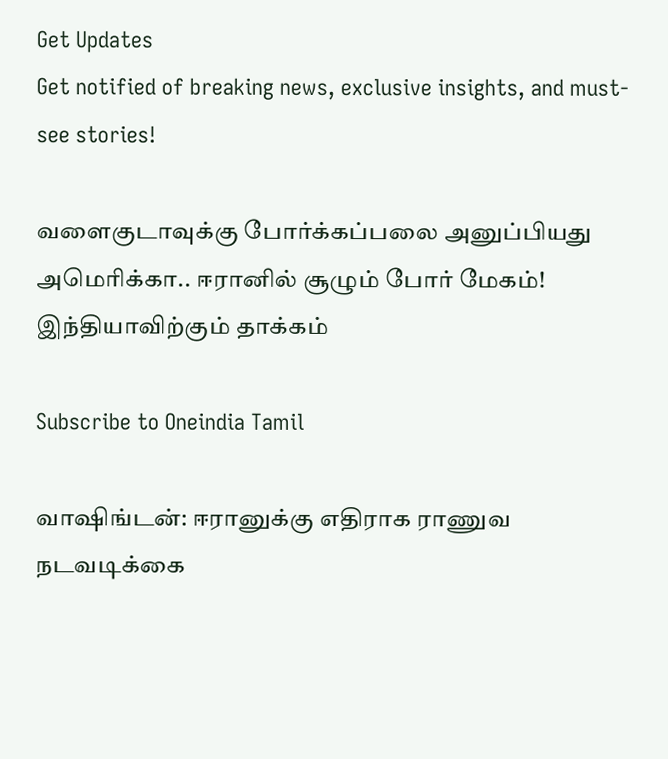Get Updates
Get notified of breaking news, exclusive insights, and must-see stories!

வளைகுடாவுக்கு போர்க்கப்பலை அனுப்பியது அமெரிக்கா.. ஈரானில் சூழும் போர் மேகம்! இந்தியாவிற்கும் தாக்கம்

Subscribe to Oneindia Tamil

வாஷிங்டன்: ஈரானுக்கு எதிராக ராணுவ நடவடிக்கை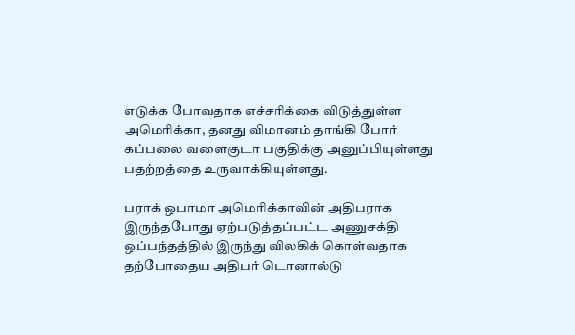எடுக்க போவதாக எச்சரிக்கை விடுத்துள்ள அமெரிக்கா, தனது விமானம் தாங்கி போர் கப்பலை வளைகுடா பகுதிக்கு அனுப்பியுள்ளது பதற்றத்தை உருவாக்கியுள்ளது.

பராக் ஒபாமா அமெரிக்காவின் அதிபராக இருந்தபோது ஏற்படுத்தப்பட்ட அணுசக்தி ஒப்பந்தத்தில் இருந்து விலகிக் கொள்வதாக தற்போதைய அதிபர் டொனால்டு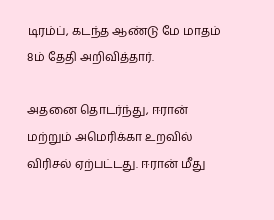டிரம்ப், கடந்த ஆண்டு மே மாதம் 8ம் தேதி அறிவித்தார்.

அதனை தொடர்ந்து, ஈரான் மற்றும் அமெரிக்கா உறவில் விரிசல் ஏற்பட்டது. ஈரான் மீது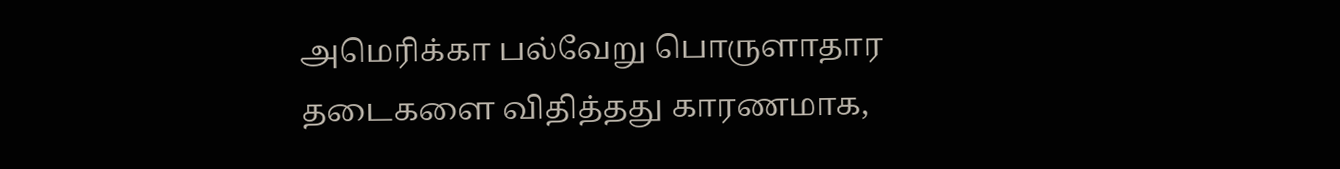அமெரிக்கா பல்வேறு பொருளாதார தடைகளை விதித்தது காரணமாக,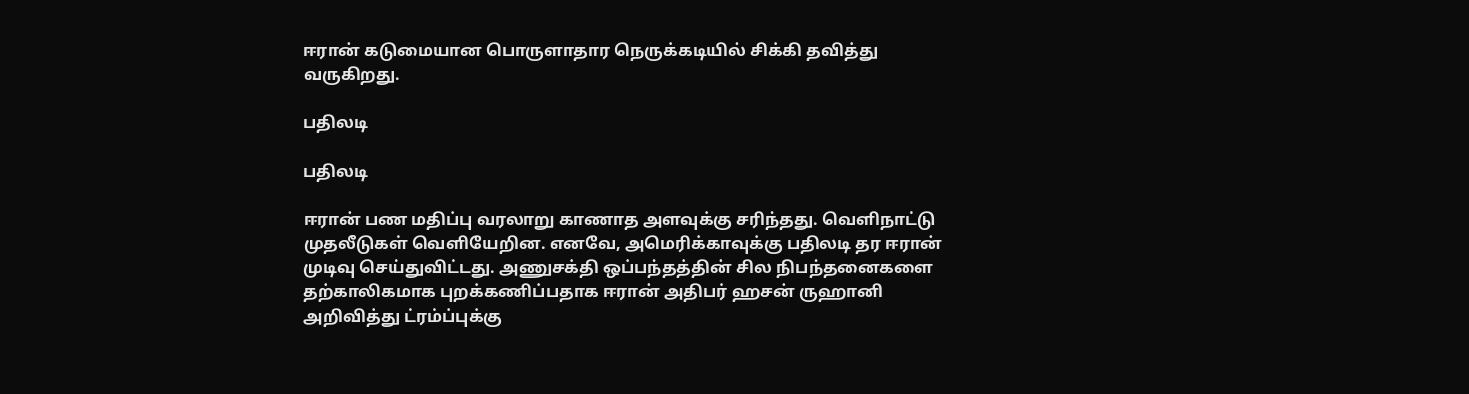ஈரான் கடுமையான பொருளாதார நெருக்கடியில் சிக்கி தவித்து வருகிறது.

பதிலடி

பதிலடி

ஈரான் பண மதிப்பு வரலாறு காணாத அளவுக்கு சரிந்தது. வெளிநாட்டு முதலீடுகள் வெளியேறின. எனவே, அமெரிக்காவுக்கு பதிலடி தர ஈரான் முடிவு செய்துவிட்டது. அணுசக்தி ஒப்பந்தத்தின் சில நிபந்தனைகளை தற்காலிகமாக புறக்கணிப்பதாக ஈரான் அதிபர் ஹசன் ருஹானி அறிவித்து ட்ரம்ப்புக்கு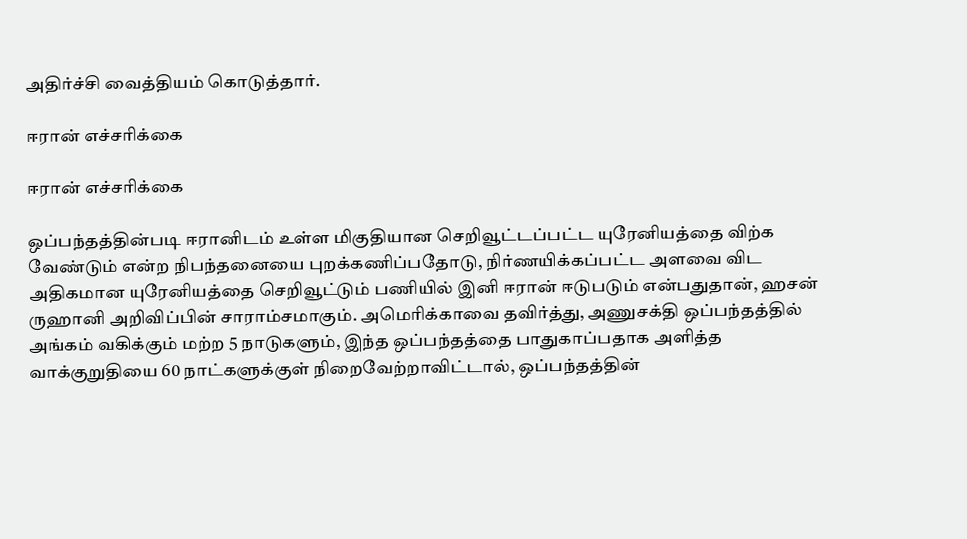அதிர்ச்சி வைத்தியம் கொடுத்தார்.

ஈரான் எச்சரிக்கை

ஈரான் எச்சரிக்கை

ஒப்பந்தத்தின்படி ஈரானிடம் உள்ள மிகுதியான செறிவூட்டப்பட்ட யுரேனியத்தை விற்க வேண்டும் என்ற நிபந்தனையை புறக்கணிப்பதோடு, நிர்ணயிக்கப்பட்ட அளவை விட அதிகமான யுரேனியத்தை செறிவூட்டும் பணியில் இனி ஈரான் ஈடுபடும் என்பதுதான், ஹசன் ருஹானி அறிவிப்பின் சாராம்சமாகும். அமெரிக்காவை தவிர்த்து, அணுசக்தி ஒப்பந்தத்தில் அங்கம் வகிக்கும் மற்ற 5 நாடுகளும், இந்த ஒப்பந்தத்தை பாதுகாப்பதாக அளித்த வாக்குறுதியை 60 நாட்களுக்குள் நிறைவேற்றாவிட்டால், ஒப்பந்தத்தின்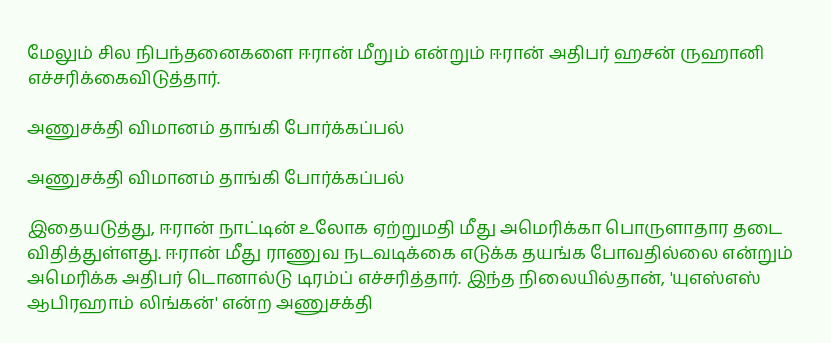மேலும் சில நிபந்தனைகளை ஈரான் மீறும் என்றும் ஈரான் அதிபர் ஹசன் ருஹானி எச்சரிக்கைவிடுத்தார்.

அணுசக்தி விமானம் தாங்கி போர்க்கப்பல்

அணுசக்தி விமானம் தாங்கி போர்க்கப்பல்

இதையடுத்து, ஈரான் நாட்டின் உலோக ஏற்றுமதி மீது அமெரிக்கா பொருளாதார தடை விதித்துள்ளது. ஈரான் மீது ராணுவ நடவடிக்கை எடுக்க தயங்க போவதில்லை என்றும் அமெரிக்க அதிபர் டொனால்டு டிரம்ப் எச்சரித்தார். இந்த நிலையில்தான், 'யுஎஸ்எஸ் ஆபிரஹாம் லிங்கன்' என்ற அணுசக்தி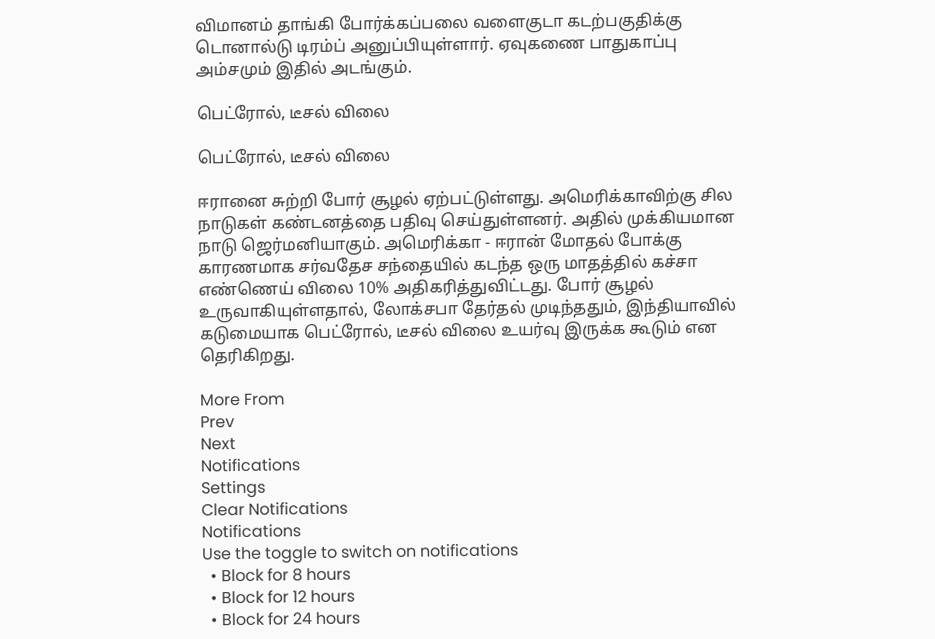விமானம் தாங்கி போர்க்கப்பலை வளைகுடா கடற்பகுதிக்கு டொனால்டு டிரம்ப் அனுப்பியுள்ளார். ஏவுகணை பாதுகாப்பு அம்சமும் இதில் அடங்கும்.

பெட்ரோல், டீசல் விலை

பெட்ரோல், டீசல் விலை

ஈரானை சுற்றி போர் சூழல் ஏற்பட்டுள்ளது. அமெரிக்காவிற்கு சில நாடுகள் கண்டனத்தை பதிவு செய்துள்ளனர். அதில் முக்கியமான நாடு ஜெர்மனியாகும். அமெரிக்கா - ஈரான் மோதல் போக்கு காரணமாக சர்வதேச சந்தையில் கடந்த ஒரு மாதத்தில் கச்சா எண்ணெய் விலை 10% அதிகரித்துவிட்டது. போர் சூழல் உருவாகியுள்ளதால், லோக்சபா தேர்தல் முடிந்ததும், இந்தியாவில் கடுமையாக பெட்ரோல், டீசல் விலை உயர்வு இருக்க கூடும் என தெரிகிறது.

More From
Prev
Next
Notifications
Settings
Clear Notifications
Notifications
Use the toggle to switch on notifications
  • Block for 8 hours
  • Block for 12 hours
  • Block for 24 hours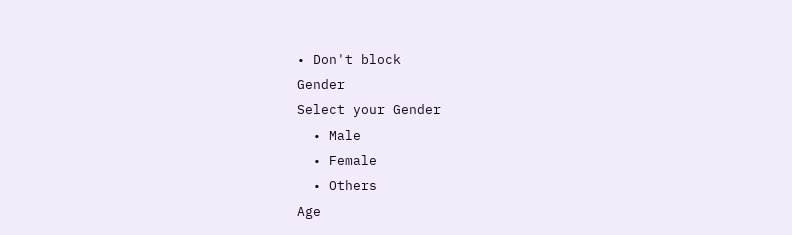• Don't block
Gender
Select your Gender
  • Male
  • Female
  • Others
Age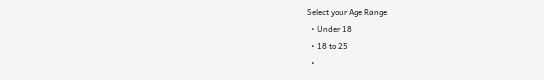Select your Age Range
  • Under 18
  • 18 to 25
  •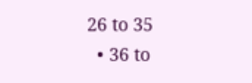26 to 35
  • 36 to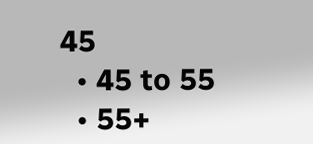45
  • 45 to 55
  • 55+